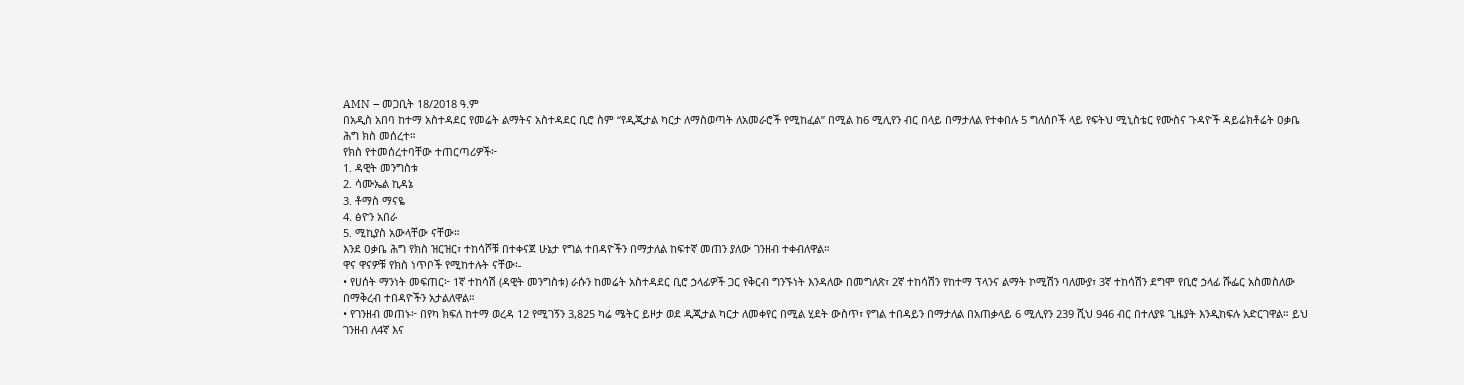AMN – መጋቢት 18/2018 ዓ.ም
በአዲስ አበባ ከተማ አስተዳደር የመሬት ልማትና አስተዳደር ቢሮ ስም “የዲጂታል ካርታ ለማስወጣት ለአመራሮች የሚከፈል” በሚል ከ6 ሚሊየን ብር በላይ በማታለል የተቀበሉ 5 ግለሰቦች ላይ የፍትህ ሚኒስቴር የሙስና ጉዳዮች ዳይሬክቶሬት ዐቃቤ ሕግ ክስ መሰረተ።
የክስ የተመሰረተባቸው ተጠርጣሪዎች፦
1. ዳዊት መንግስቱ
2. ሳሙኤል ኪዳኔ
3. ቶማስ ማናዬ
4. ፅዮን አበራ
5. ሚኪያስ አውላቸው ናቸው።
እንደ ዐቃቤ ሕግ የክስ ዝርዝር፣ ተከሳሾቹ በተቀናጀ ሁኔታ የግል ተበዳዮችን በማታለል ከፍተኛ መጠን ያለው ገንዘብ ተቀብለዋል።
ዋና ዋናዎቹ የክስ ነጥቦች የሚከተሉት ናቸው፡-
• የሀሰት ማንነት መፍጠር፦ 1ኛ ተከሳሽ (ዳዊት መንግስቱ) ራሱን ከመሬት አስተዳደር ቢሮ ኃላፊዎች ጋር የቅርብ ግንኙነት እንዳለው በመግለጽ፣ 2ኛ ተከሳሽን የከተማ ፕላንና ልማት ኮሚሽን ባለሙያ፣ 3ኛ ተከሳሽን ደግሞ የቢሮ ኃላፊ ሹፌር አስመስለው በማቅረብ ተበዳዮችን አታልለዋል።
• የገንዘብ መጠኑ፦ በየካ ክፍለ ከተማ ወረዳ 12 የሚገኝን 3,825 ካሬ ሜትር ይዞታ ወደ ዲጂታል ካርታ ለመቀየር በሚል ሂደት ውስጥ፣ የግል ተበዳይን በማታለል በአጠቃላይ 6 ሚሊየን 239 ሺህ 946 ብር በተለያዩ ጊዜያት እንዲከፍሉ አድርገዋል። ይህ ገንዘብ ለ4ኛ እና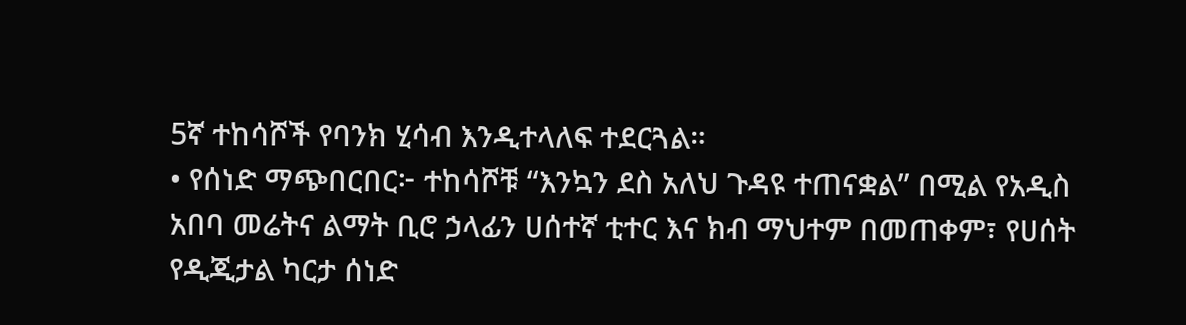5ኛ ተከሳሾች የባንክ ሂሳብ እንዲተላለፍ ተደርጓል።
• የሰነድ ማጭበርበር፦ ተከሳሾቹ “እንኳን ደስ አለህ ጉዳዩ ተጠናቋል” በሚል የአዲስ አበባ መሬትና ልማት ቢሮ ኃላፊን ሀሰተኛ ቲተር እና ክብ ማህተም በመጠቀም፣ የሀሰት የዲጂታል ካርታ ሰነድ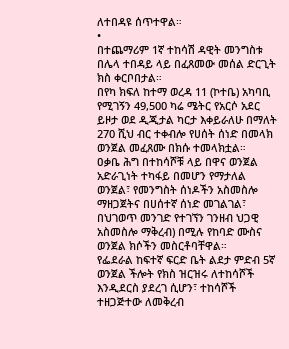ለተበዳዩ ሰጥተዋል።
•
በተጨማሪም 1ኛ ተከሳሽ ዳዊት መንግስቱ በሌላ ተበዳይ ላይ በፈጸመው መሰል ድርጊት ክስ ቀርቦበታል።
በየካ ክፍለ ከተማ ወረዳ 11 (ኮተቤ) አካባቢ የሚገኝን 49,500 ካሬ ሜትር የአርሶ አደር ይዞታ ወደ ዲጂታል ካርታ እቀይራለሁ በማለት 270 ሺህ ብር ተቀብሎ የሀሰት ሰነድ በመላክ ወንጀል መፈጸሙ በክሱ ተመላክቷል።
ዐቃቤ ሕግ በተከሳሾቹ ላይ በዋና ወንጀል አድራጊነት ተካፋይ በመሆን የማታለል ወንጀል፣ የመንግስት ሰነዶችን አስመስሎ ማዘጋጀትና በሀሰተኛ ሰነድ መገልገል፣ በህገወጥ መንገድ የተገኘን ገንዘብ ህጋዊ አስመስሎ ማቅረብ) በሚሉ የከባድ ሙስና ወንጀል ክሶችን መስርቶባቸዋል።
የፌደራል ከፍተኛ ፍርድ ቤት ልደታ ምድብ 5ኛ ወንጀል ችሎት የክስ ዝርዝሩ ለተከሳሾች እንዲደርስ ያደረገ ሲሆን፣ ተከሳሾች ተዘጋጅተው ለመቅረብ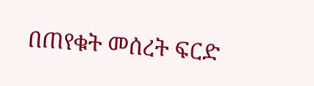በጠየቁት መሰረት ፍርድ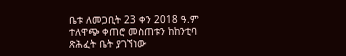ቤቱ ለመጋቢት 23 ቀን 2018 ዓ.ም ተለዋጭ ቀጠሮ መስጠቱን ከከንቲባ ጽሕፈት ቤት ያገኘነው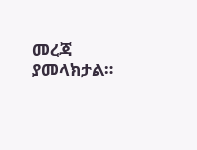መረጃ ያመላክታል።